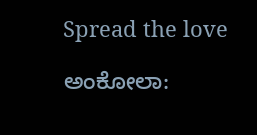Spread the love

ಅಂಕೋಲಾ: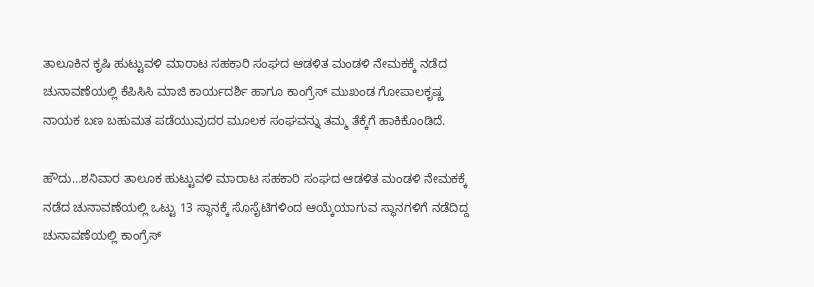ತಾಲೂಕಿನ ಕೃಷಿ ಹುಟ್ಟುವಳಿ ಮಾರಾಟ ಸಹಕಾರಿ ಸಂಘದ ಆಡಳಿತ ಮಂಡಳಿ ನೇಮಕಕ್ಕೆ ನಡೆದ ಚುನಾವಣೆಯಲ್ಲಿ ಕೆಪಿಸಿಸಿ ಮಾಜಿ ಕಾರ್ಯದರ್ಶಿ ಹಾಗೂ ಕಾಂಗ್ರೆಸ್ ಮುಖಂಡ ಗೋಪಾಲಕೃಷ್ಣ ನಾಯಕ ಬಣ ಬಹುಮತ ಪಡೆಯುವುದರ ಮೂಲಕ ಸಂಘವನ್ನು ತಮ್ಮ ತೆಕ್ಕೆಗೆ ಹಾಕಿಕೊಂಡಿದೆ.

ಹೌದು…ಶನಿವಾರ ತಾಲೂಕ ಹುಟ್ಟುವಳಿ ಮಾರಾಟ ಸಹಕಾರಿ ಸಂಘದ ಆಡಳಿತ ಮಂಡಳಿ ನೇಮಕಕ್ಕೆ ನಡೆದ ಚುನಾವಣೆಯಲ್ಲಿ ಒಟ್ಟು 13 ಸ್ಥಾನಕ್ಕೆ ಸೊಸೈಟಿಗಳಿಂದ ಆಯ್ಕೆಯಾಗುವ ಸ್ಥಾನಗಳಿಗೆ ನಡೆದಿದ್ದ ಚುನಾವಣೆಯಲ್ಲಿ ಕಾಂಗ್ರೆಸ್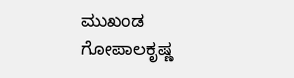ಮುಖಂಡ ಗೋಪಾಲಕೃಷ್ಣ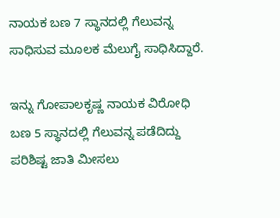ನಾಯಕ ಬಣ 7 ಸ್ಥಾನದಲ್ಲಿ ಗೆಲುವನ್ನ ಸಾಧಿಸುವ ಮೂಲಕ ಮೆಲುಗೈ ಸಾಧಿಸಿದ್ದಾರೆ.

ಇನ್ನು ಗೋಪಾಲಕೃಷ್ಣ ನಾಯಕ ವಿರೋಧಿ ಬಣ 5 ಸ್ಥಾನದಲ್ಲಿ ಗೆಲುವನ್ನ ಪಡೆದಿದ್ದು ಪರಿಶಿಷ್ಟ ಜಾತಿ ಮೀಸಲು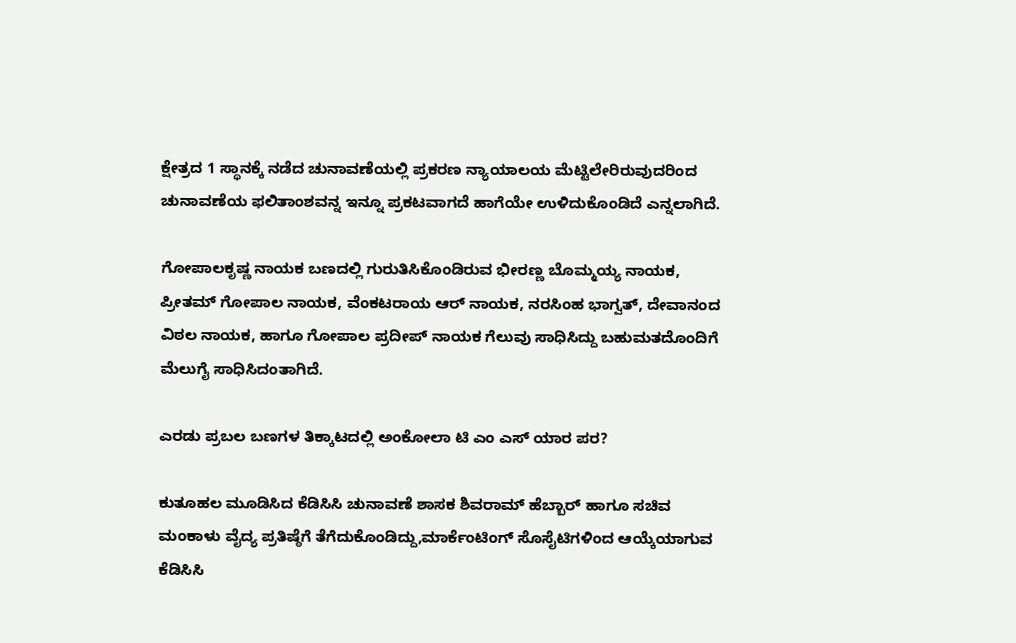ಕ್ಷೇತ್ರದ 1 ಸ್ಥಾನಕ್ಕೆ ನಡೆದ ಚುನಾವಣೆಯಲ್ಲಿ ಪ್ರಕರಣ ನ್ಯಾಯಾಲಯ ಮೆಟ್ಟಿಲೇರಿರುವುದರಿಂದ ಚುನಾವಣೆಯ ಫಲಿತಾಂಶವನ್ನ ಇನ್ನೂ ಪ್ರಕಟವಾಗದೆ ಹಾಗೆಯೇ ಉಳಿದುಕೊಂಡಿದೆ ಎನ್ನಲಾಗಿದೆ.

ಗೋಪಾಲಕೃಷ್ಣ ನಾಯಕ ಬಣದಲ್ಲಿ ಗುರುತಿಸಿಕೊಂಡಿರುವ ಭೀರಣ್ಣ ಬೊಮ್ಮಯ್ಯ ನಾಯಕ, ಪ್ರೀತಮ್ ಗೋಪಾಲ ನಾಯಕ, ವೆಂಕಟರಾಯ ಆರ್ ನಾಯಕ, ನರಸಿಂಹ ಭಾಗ್ವತ್, ದೇವಾನಂದ ವಿಠಲ ನಾಯಕ, ಹಾಗೂ ಗೋಪಾಲ ಪ್ರದೀಪ್ ನಾಯಕ ಗೆಲುವು ಸಾಧಿಸಿದ್ದು ಬಹುಮತದೊಂದಿಗೆ ಮೆಲುಗೈ ಸಾಧಿಸಿದಂತಾಗಿದೆ.

ಎರಡು ಪ್ರಬಲ ಬಣಗಳ ತಿಕ್ಕಾಟದಲ್ಲಿ ಅಂಕೋಲಾ ಟಿ ಎಂ ಎಸ್ ಯಾರ ಪರ?

ಕುತೂಹಲ ಮೂಡಿಸಿದ ಕೆಡಿಸಿಸಿ ಚುನಾವಣೆ ಶಾಸಕ ಶಿವರಾಮ್ ಹೆಬ್ಬಾರ್ ಹಾಗೂ ಸಚಿವ ಮಂಕಾಳು ವೈದ್ಯ ಪ್ರತಿಷ್ಠೆಗೆ ತೆಗೆದುಕೊಂಡಿದ್ದು,ಮಾರ್ಕೆಂಟಿಂಗ್ ಸೊಸೈಟಿಗಳಿಂದ ಆಯ್ಕೆಯಾಗುವ ಕೆಡಿಸಿಸಿ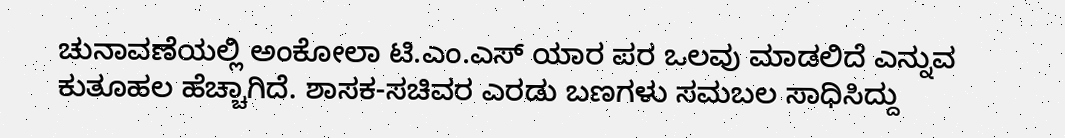ಚುನಾವಣೆಯಲ್ಲಿ ಅಂಕೋಲಾ ಟಿ.ಎಂ.ಎಸ್ ಯಾರ ಪರ ಒಲವು ಮಾಡಲಿದೆ ಎನ್ನುವ ಕುತೂಹಲ ಹೆಚ್ಚಾಗಿದೆ. ಶಾಸಕ-ಸಚಿವರ ಎರಡು ಬಣಗಳು ಸಮಬಲ ಸಾಧಿಸಿದ್ದು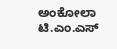ಅಂಕೋಲಾ ಟಿ.ಎಂ.ಎಸ್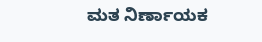ಮತ ನಿರ್ಣಾಯಕ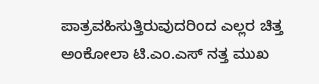ಪಾತ್ರವಹಿಸುತ್ತಿರುವುದರಿಂದ ಎಲ್ಲರ ಚಿತ್ತ ಅಂಕೋಲಾ ಟಿ.ಎಂ.ಎಸ್ ನತ್ತ ಮುಖ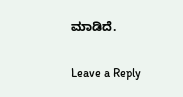ಮಾಡಿದೆ.

Leave a Reply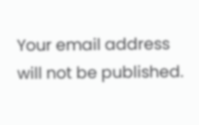Your email address will not be published.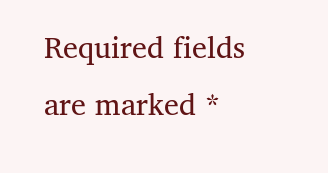Required fields are marked *